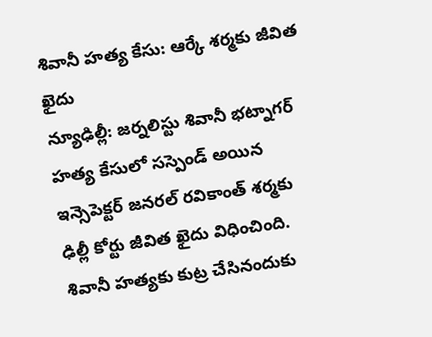శివానీ హత్య కేసు: ఆర్కే శర్మకు జీవిత ఖైదు
న్యూఢిల్లీ: జర్నలిస్టు శివానీ భట్నాగర్ హత్య కేసులో సస్పెండ్ అయిన ఇన్సెపెక్టర్ జనరల్ రవికాంత్ శర్మకు ఢిల్లీ కోర్టు జీవిత ఖైదు విధించింది. శివానీ హత్యకు కుట్ర చేసినందుకు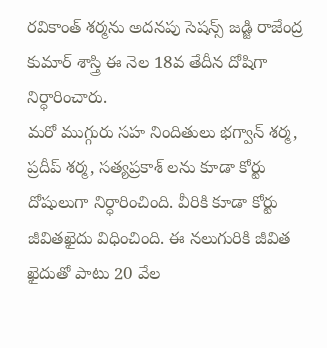రవికాంత్ శర్మను అదనపు సెషన్స్ జడ్జి రాజేంద్ర కుమార్ శాస్త్రి ఈ నెల 18వ తేదీన దోషిగా నిర్ధారించారు.
మరో ముగ్గురు సహ నిందితులు భగ్వాన్ శర్మ, ప్రదీప్ శర్మ, సత్యప్రకాశ్ లను కూడా కోర్టు దోషులుగా నిర్ధారించింది. వీరికి కూడా కోర్టు జీవితఖైదు విధించింది. ఈ నలుగురికి జీవిత ఖైదుతో పాటు 20 వేల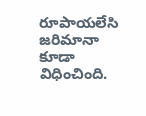రూపాయలేసి జరిమానా కూడా విధించింది.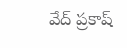వేద్ ప్రకాష్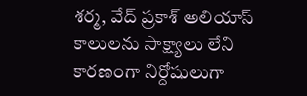శర్మ, వేద్ ప్రకాశ్ అలియాస్ కాలులను సాక్ష్యాలు లేని కారణంగా నిర్దోషులుగా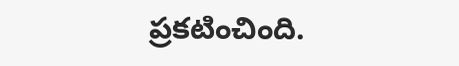ప్రకటించింది.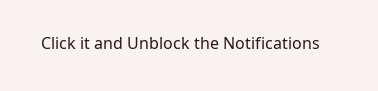Click it and Unblock the Notifications